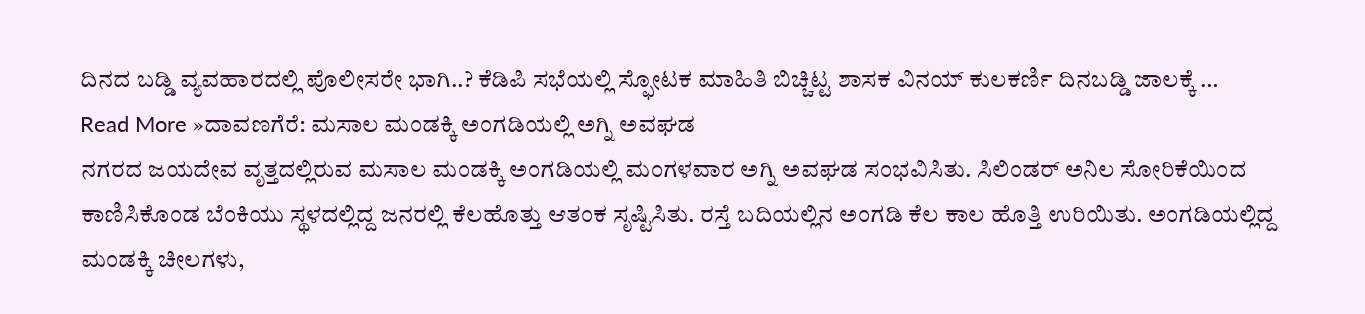ದಿನದ ಬಡ್ಡಿ ವ್ಯವಹಾರದಲ್ಲಿ ಪೊಲೀಸರೇ ಭಾಗಿ..? ಕೆಡಿಪಿ ಸಭೆಯಲ್ಲಿ ಸ್ಫೋಟಕ ಮಾಹಿತಿ ಬಿಚ್ಚಿಟ್ಟ ಶಾಸಕ ವಿನಯ್ ಕುಲಕರ್ಣಿ ದಿನಬಡ್ಡಿ ಜಾಲಕ್ಕೆ …
Read More »ದಾವಣಗೆರೆ: ಮಸಾಲ ಮಂಡಕ್ಕಿ ಅಂಗಡಿಯಲ್ಲಿ ಅಗ್ನಿ ಅವಘಡ
ನಗರದ ಜಯದೇವ ವೃತ್ತದಲ್ಲಿರುವ ಮಸಾಲ ಮಂಡಕ್ಕಿ ಅಂಗಡಿಯಲ್ಲಿ ಮಂಗಳವಾರ ಅಗ್ನಿ ಅವಘಡ ಸಂಭವಿಸಿತು. ಸಿಲಿಂಡರ್ ಅನಿಲ ಸೋರಿಕೆಯಿಂದ ಕಾಣಿಸಿಕೊಂಡ ಬೆಂಕಿಯು ಸ್ಥಳದಲ್ಲಿದ್ದ ಜನರಲ್ಲಿ ಕೆಲಹೊತ್ತು ಆತಂಕ ಸೃಷ್ಟಿಸಿತು. ರಸ್ತೆ ಬದಿಯಲ್ಲಿನ ಅಂಗಡಿ ಕೆಲ ಕಾಲ ಹೊತ್ತಿ ಉರಿಯಿತು. ಅಂಗಡಿಯಲ್ಲಿದ್ದ ಮಂಡಕ್ಕಿ ಚೀಲಗಳು,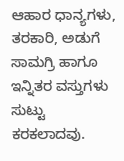ಆಹಾರ ಧಾನ್ಯಗಳು, ತರಕಾರಿ, ಅಡುಗೆ ಸಾಮಗ್ರಿ ಹಾಗೂ ಇನ್ನಿತರ ವಸ್ತುಗಳು ಸುಟ್ಟು ಕರಕಲಾದವು.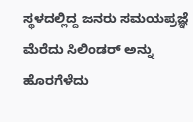ಸ್ಥಳದಲ್ಲಿದ್ದ ಜನರು ಸಮಯಪ್ರಜ್ಞೆ ಮೆರೆದು ಸಿಲಿಂಡರ್ ಅನ್ನು ಹೊರಗೆಳೆದು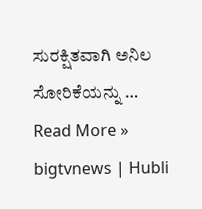ಸುರಕ್ಷಿತವಾಗಿ ಅನಿಲ ಸೋರಿಕೆಯನ್ನು …
Read More »
bigtvnews | Hubli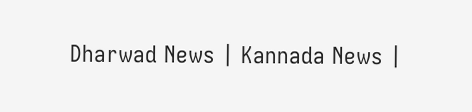Dharwad News | Kannada News |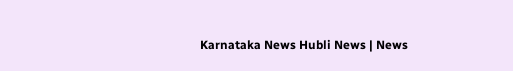Karnataka News Hubli News | News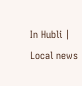In Hubli | Local news